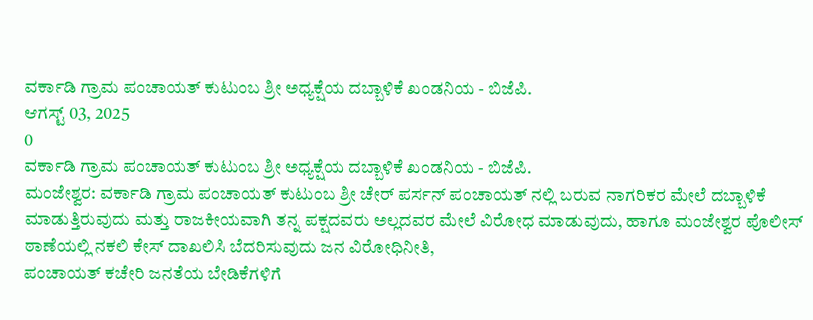ವರ್ಕಾಡಿ ಗ್ರಾಮ ಪಂಚಾಯತ್ ಕುಟುಂಬ ಶ್ರೀ ಅಧ್ಯಕ್ಷೆಯ ದಬ್ಬಾಳಿಕೆ ಖಂಡನಿಯ - ಬಿಜೆಪಿ.
ಆಗಸ್ಟ್ 03, 2025
0
ವರ್ಕಾಡಿ ಗ್ರಾಮ ಪಂಚಾಯತ್ ಕುಟುಂಬ ಶ್ರೀ ಅಧ್ಯಕ್ಷೆಯ ದಬ್ಬಾಳಿಕೆ ಖಂಡನಿಯ - ಬಿಜೆಪಿ.
ಮಂಜೇಶ್ವರ: ವರ್ಕಾಡಿ ಗ್ರಾಮ ಪಂಚಾಯತ್ ಕುಟುಂಬ ಶ್ರೀ ಚೇರ್ ಪರ್ಸನ್ ಪಂಚಾಯತ್ ನಲ್ಲಿ ಬರುವ ನಾಗರಿಕರ ಮೇಲೆ ದಬ್ಬಾಳಿಕೆ ಮಾಡುತ್ತಿರುವುದು ಮತ್ತು ರಾಜಕೀಯವಾಗಿ ತನ್ನ ಪಕ್ಷದವರು ಅಲ್ಲದವರ ಮೇಲೆ ವಿರೋಧ ಮಾಡುವುದು, ಹಾಗೂ ಮಂಜೇಶ್ವರ ಪೊಲೀಸ್ ಠಾಣೆಯಲ್ಲಿ ನಕಲಿ ಕೇಸ್ ದಾಖಲಿಸಿ ಬೆದರಿಸುವುದು ಜನ ವಿರೋಧಿನೀತಿ,
ಪಂಚಾಯತ್ ಕಚೇರಿ ಜನತೆಯ ಬೇಡಿಕೆಗಳಿಗೆ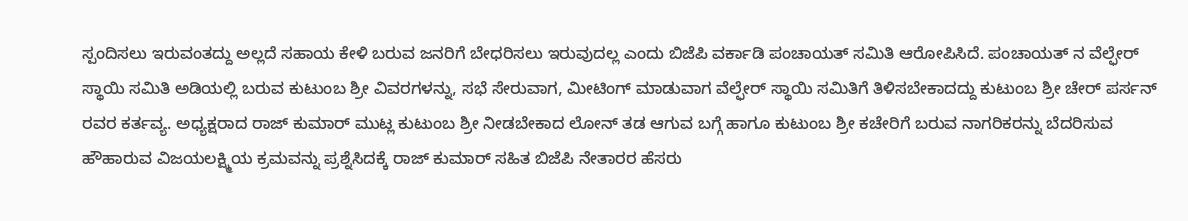ಸ್ಪಂದಿಸಲು ಇರುವಂತದ್ದು ಅಲ್ಲದೆ ಸಹಾಯ ಕೇಳಿ ಬರುವ ಜನರಿಗೆ ಬೇಧರಿಸಲು ಇರುವುದಲ್ಲ ಎಂದು ಬಿಜೆಪಿ ವರ್ಕಾಡಿ ಪಂಚಾಯತ್ ಸಮಿತಿ ಆರೋಪಿಸಿದೆ. ಪಂಚಾಯತ್ ನ ವೆಲ್ಫೇರ್ ಸ್ಥಾಯಿ ಸಮಿತಿ ಅಡಿಯಲ್ಲಿ ಬರುವ ಕುಟುಂಬ ಶ್ರೀ ವಿವರಗಳನ್ನು, ಸಭೆ ಸೇರುವಾಗ, ಮೀಟಿಂಗ್ ಮಾಡುವಾಗ ವೆಲ್ಫೇರ್ ಸ್ಥಾಯಿ ಸಮಿತಿಗೆ ತಿಳಿಸಬೇಕಾದದ್ದು ಕುಟುಂಬ ಶ್ರೀ ಚೇರ್ ಪರ್ಸನ್ ರವರ ಕರ್ತವ್ಯ. ಅಧ್ಯಕ್ಷರಾದ ರಾಜ್ ಕುಮಾರ್ ಮುಟ್ಲ ಕುಟುಂಬ ಶ್ರೀ ನೀಡಬೇಕಾದ ಲೋನ್ ತಡ ಆಗುವ ಬಗ್ಗೆ ಹಾಗೂ ಕುಟುಂಬ ಶ್ರೀ ಕಚೇರಿಗೆ ಬರುವ ನಾಗರಿಕರನ್ನು ಬೆದರಿಸುವ ಹೌಹಾರುವ ವಿಜಯಲಕ್ಷ್ಮಿಯ ಕ್ರಮವನ್ನು ಪ್ರಶ್ನೆಸಿದಕ್ಕೆ ರಾಜ್ ಕುಮಾರ್ ಸಹಿತ ಬಿಜೆಪಿ ನೇತಾರರ ಹೆಸರು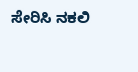ಸೇರಿಸಿ ನಕಲಿ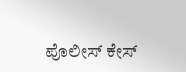ಪೊಲೀಸ್ ಕೇಸ್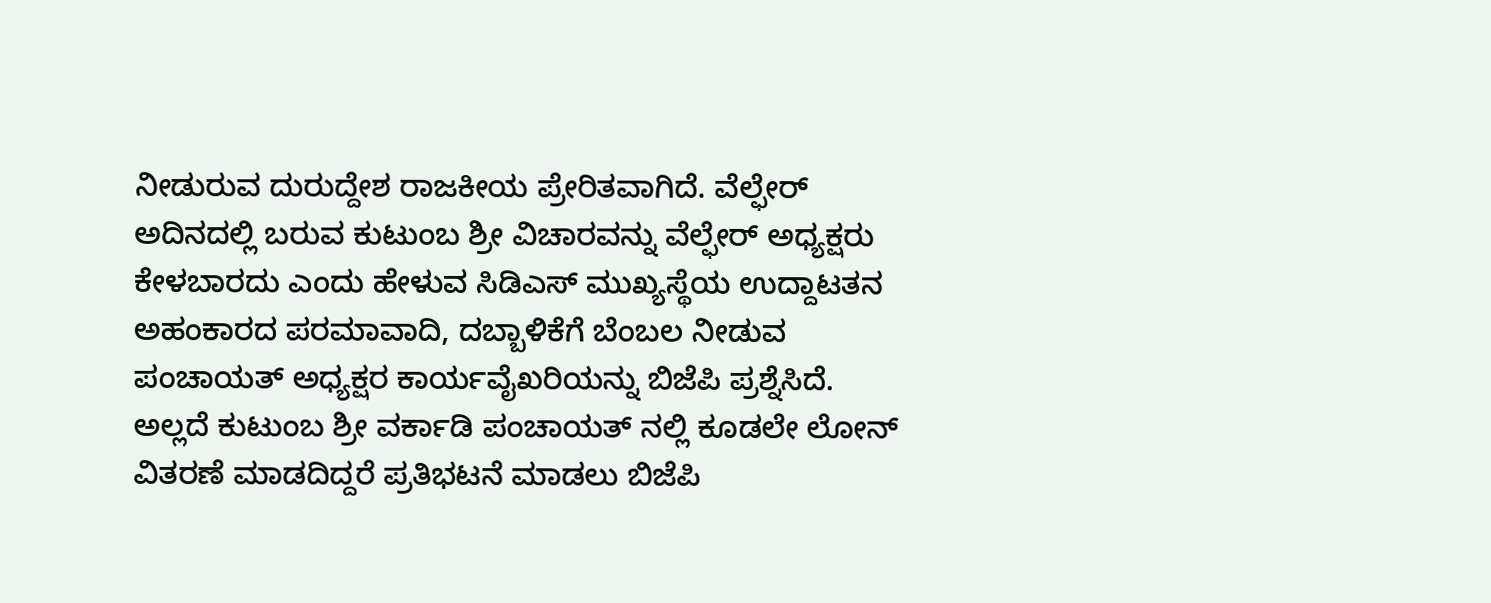ನೀಡುರುವ ದುರುದ್ದೇಶ ರಾಜಕೀಯ ಪ್ರೇರಿತವಾಗಿದೆ. ವೆಲ್ಫೇರ್ ಅದಿನದಲ್ಲಿ ಬರುವ ಕುಟುಂಬ ಶ್ರೀ ವಿಚಾರವನ್ನು ವೆಲ್ಫೇರ್ ಅಧ್ಯಕ್ಷರು ಕೇಳಬಾರದು ಎಂದು ಹೇಳುವ ಸಿಡಿಎಸ್ ಮುಖ್ಯಸ್ಥೆಯ ಉದ್ದಾಟತನ ಅಹಂಕಾರದ ಪರಮಾವಾದಿ, ದಬ್ಬಾಳಿಕೆಗೆ ಬೆಂಬಲ ನೀಡುವ ಪಂಚಾಯತ್ ಅಧ್ಯಕ್ಷರ ಕಾರ್ಯವೈಖರಿಯನ್ನು ಬಿಜೆಪಿ ಪ್ರಶ್ನೆಸಿದೆ. ಅಲ್ಲದೆ ಕುಟುಂಬ ಶ್ರೀ ವರ್ಕಾಡಿ ಪಂಚಾಯತ್ ನಲ್ಲಿ ಕೂಡಲೇ ಲೋನ್ ವಿತರಣೆ ಮಾಡದಿದ್ದರೆ ಪ್ರತಿಭಟನೆ ಮಾಡಲು ಬಿಜೆಪಿ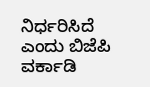ನಿರ್ಧರಿಸಿದೆ ಎಂದು ಬಿಜೆಪಿ ವರ್ಕಾಡಿ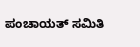ಪಂಚಾಯತ್ ಸಮಿತಿ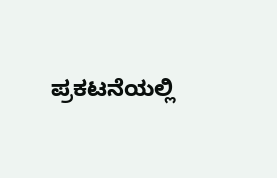ಪ್ರಕಟನೆಯಲ್ಲಿ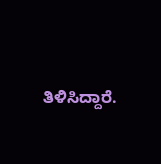ತಿಳಿಸಿದ್ದಾರೆ.